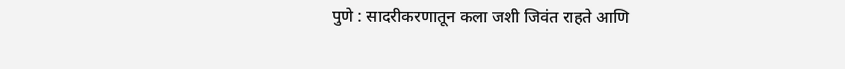पुणे : सादरीकरणातून कला जशी जिवंत राहते आणि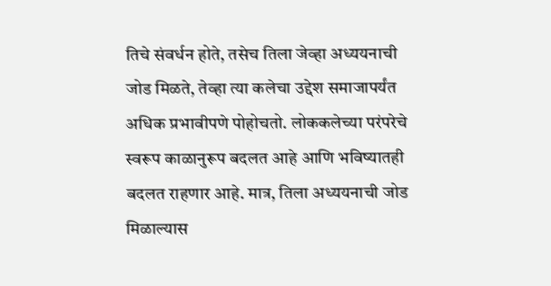तिचे संवर्धन होते, तसेच तिला जेव्हा अध्ययनाची जोड मिळते, तेव्हा त्या कलेचा उद्देश समाजापर्यंत अधिक प्रभावीपणे पोहोचतो. लोककलेच्या परंपरेचे स्वरूप काळानुरूप बदलत आहे आणि भविष्यातही बदलत राहणार आहे. मात्र, तिला अध्ययनाची जोड मिळाल्यास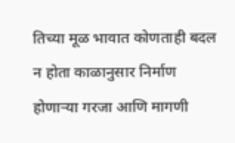तिच्या मूळ भावात कोणताही बदल न होता काळानुसार निर्माण होणाऱ्या गरजा आणि मागणी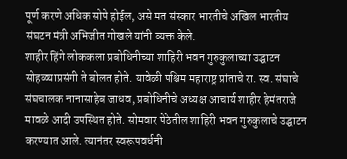पूर्ण करणे अधिक सोपे होईल, असे मत संस्कार भारतीचे अखिल भारतीय संघटन मंत्री अभिजीत गोखले यांनी व्यक्त केले.
शाहीर हिंगे लोककला प्रबोधिनीच्या शाहिरी भवन गुरुकुलाच्या उद्घाटन सोहळ्याप्रसंगी ते बोलत होते. यावेळी पश्चिम महाराष्ट्र प्रांताचे रा. स्व. संघाचे संघचालक नानासाहेब जाधव, प्रबोधिनीचे अध्यक्ष आचार्य शाहीर हेमंतराजे मावळे आदी उपस्थित होते. सोमवार पेठेतील शाहिरी भवन गुरुकुलाचे उद्घाटन करण्यात आले. त्यानंतर स्वरूपवर्धनी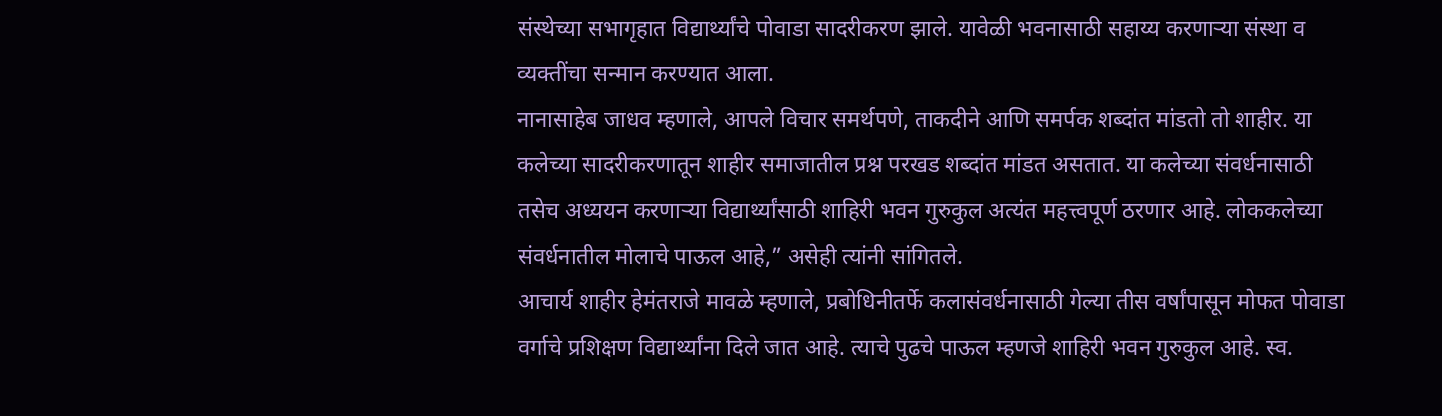संस्थेच्या सभागृहात विद्यार्थ्यांचे पोवाडा सादरीकरण झाले. यावेळी भवनासाठी सहाय्य करणाऱ्या संस्था व व्यक्तींचा सन्मान करण्यात आला.
नानासाहेब जाधव म्हणाले, आपले विचार समर्थपणे, ताकदीने आणि समर्पक शब्दांत मांडतो तो शाहीर. या कलेच्या सादरीकरणातून शाहीर समाजातील प्रश्न परखड शब्दांत मांडत असतात. या कलेच्या संवर्धनासाठी तसेच अध्ययन करणाऱ्या विद्यार्थ्यांसाठी शाहिरी भवन गुरुकुल अत्यंत महत्त्वपूर्ण ठरणार आहे. लोककलेच्या संवर्धनातील मोलाचे पाऊल आहे,” असेही त्यांनी सांगितले.
आचार्य शाहीर हेमंतराजे मावळे म्हणाले, प्रबोधिनीतर्फे कलासंवर्धनासाठी गेल्या तीस वर्षांपासून मोफत पोवाडा वर्गाचे प्रशिक्षण विद्यार्थ्यांना दिले जात आहे. त्याचे पुढचे पाऊल म्हणजे शाहिरी भवन गुरुकुल आहे. स्व.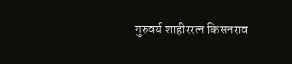गुरुवर्य शाहीररत्न किसनराव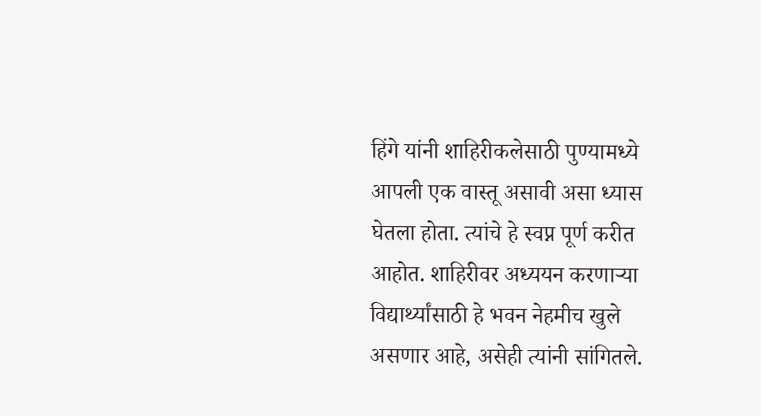हिंगे यांनी शाहिरीकलेसाठी पुण्यामध्ये आपली एक वास्तू असावी असा ध्यास घेतला होता. त्यांचे हे स्वप्न पूर्ण करीत आहोत. शाहिरीवर अध्ययन करणाऱ्या विद्यार्थ्यांसाठी हे भवन नेहमीच खुले असणार आहे, असेही त्यांनी सांगितले.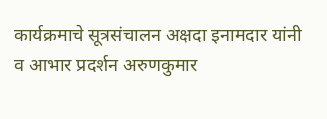कार्यक्रमाचे सूत्रसंचालन अक्षदा इनामदार यांनी व आभार प्रदर्शन अरुणकुमार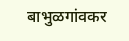बाभुळगांवकर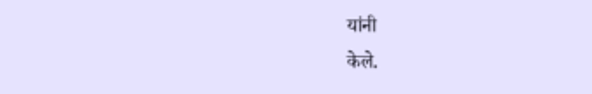यांनी
केले.